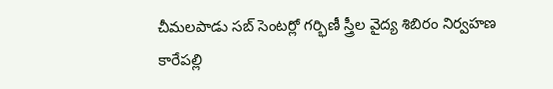చీమలపాడు సబ్ సెంటర్లో గర్భిణీ స్త్రీల వైద్య శిబిరం నిర్వహణ
కారేపల్లి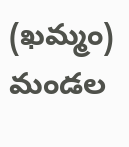(ఖమ్మం) మండల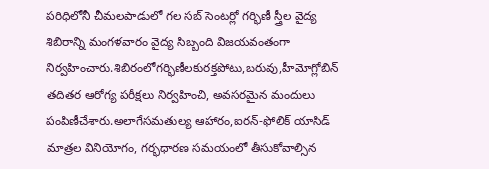పరిధిలోనీ చీమలపాడులో గల సబ్ సెంటర్లో గర్భిణీ స్త్రీల వైద్య శిబిరాన్ని మంగళవారం వైద్య సిబ్బంది విజయవంతంగా నిర్వహించారు.శిబిరంలోగర్భిణీలకురక్తపోటు,బరువు,హీమోగ్లోబిన్ తదితర ఆరోగ్య పరీక్షలు నిర్వహించి, అవసరమైన మందులు పంపిణీచేశారు.అలాగేసమతుల్య ఆహారం,ఐరన్-ఫోలిక్ యాసిడ్ మాత్రల వినియోగం, గర్భధారణ సమయంలో తీసుకోవాల్సిన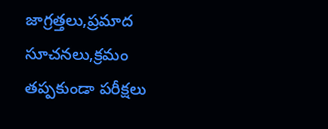జాగ్రత్తలు,ప్రమాద సూచనలు,క్రమం తప్పకుండా పరీక్షలు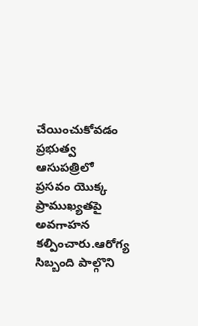చేయించుకోవడం ప్రభుత్వ ఆసుపత్రిలో ప్రసవం యొక్క ప్రాముఖ్యతపై అవగాహన కల్పించారు.ఆరోగ్య సిబ్బంది పాల్గొని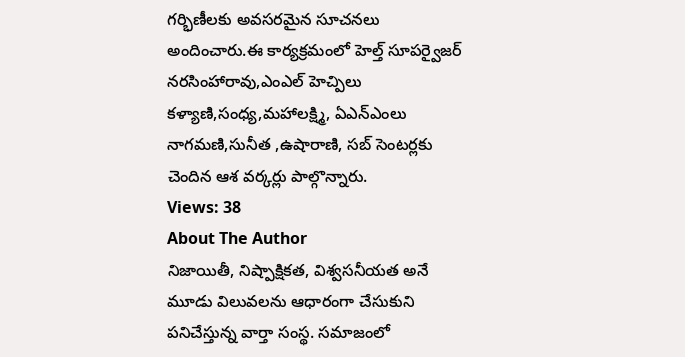గర్భిణీలకు అవసరమైన సూచనలు అందించారు.ఈ కార్యక్రమంలో హెల్త్ సూపర్వైజర్ నరసింహారావు,ఎంఎల్ హెచ్పిలు కళ్యాణి,సంధ్య,మహాలక్ష్మి, ఏఎన్ఎంలు నాగమణి,సునీత ,ఉషారాణి, సబ్ సెంటర్లకు చెందిన ఆశ వర్కర్లు పాల్గొన్నారు.
Views: 38
About The Author
నిజాయితీ, నిష్పాక్షికత, విశ్వసనీయత అనే మూడు విలువలను ఆధారంగా చేసుకుని పనిచేస్తున్న వార్తా సంస్థ. సమాజంలో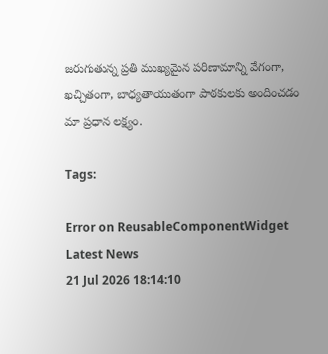జరుగుతున్న ప్రతి ముఖ్యమైన పరిణామాన్ని వేగంగా, ఖచ్చితంగా, బాధ్యతాయుతంగా పాఠకులకు అందించడం మా ప్రధాన లక్ష్యం.

Tags:

Error on ReusableComponentWidget
Latest News
21 Jul 2026 18:14:10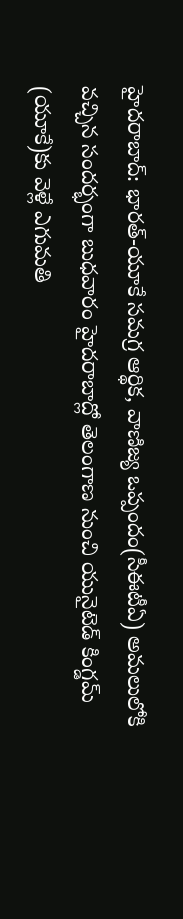హైదరాబాద్: భారత్-యూకే సమగ్ర ఆర్థిక, వాణిజ్య ఒప్పందం(సీఈటీఏ) అమలులోకి వచ్చిన సందర్భంగా బుధవారం హైదరాబాద్లో తెలంగాణ నుంచి యునైటెడ్ కింగ్డమ్ (యూకే)కు వెళ్లే ఎగుమతి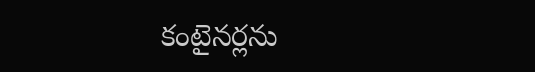కంటైనర్లను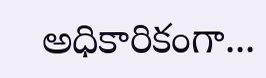అధికారికంగా...